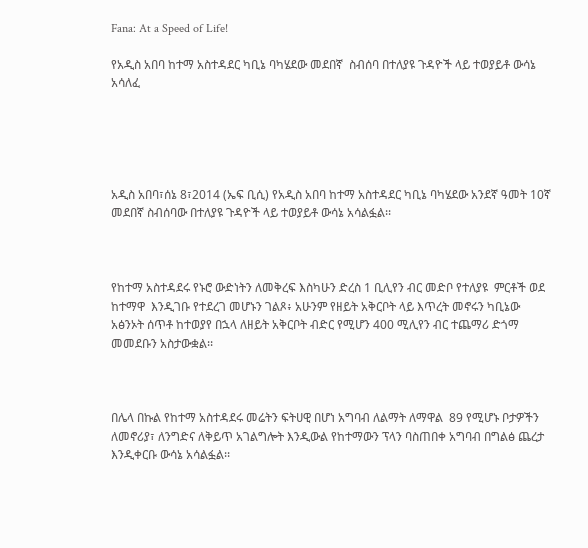Fana: At a Speed of Life!

የአዲስ አበባ ከተማ አስተዳደር ካቢኔ ባካሄደው መደበኛ  ስብሰባ በተለያዩ ጉዳዮች ላይ ተወያይቶ ውሳኔ አሳለፈ





አዲስ አበባ፣ሰኔ 8፣2014 (ኤፍ ቢሲ) የአዲስ አበባ ከተማ አስተዳደር ካቢኔ ባካሄደው አንደኛ ዓመት 10ኛ መደበኛ ስብሰባው በተለያዩ ጉዳዮች ላይ ተወያይቶ ውሳኔ አሳልፏል፡፡



የከተማ አስተዳደሩ የኑሮ ውድነትን ለመቅረፍ እስካሁን ድረስ 1 ቢሊየን ብር መድቦ የተለያዩ  ምርቶች ወደ ከተማዋ  እንዲገቡ የተደረገ መሆኑን ገልጾ፥ አሁንም የዘይት አቅርቦት ላይ እጥረት መኖሩን ካቢኔው አፅንኦት ሰጥቶ ከተወያየ በኋላ ለዘይት አቅርቦት ብድር የሚሆን 400 ሚሊየን ብር ተጨማሪ ድጎማ መመደቡን አስታውቋል፡፡



በሌላ በኩል የከተማ አስተዳደሩ መሬትን ፍትሀዊ በሆነ አግባብ ለልማት ለማዋል  89 የሚሆኑ ቦታዎችን ለመኖሪያ፣ ለንግድና ለቅይጥ አገልግሎት እንዲውል የከተማውን ፕላን ባስጠበቀ አግባብ በግልፅ ጨረታ እንዲቀርቡ ውሳኔ አሳልፏል፡፡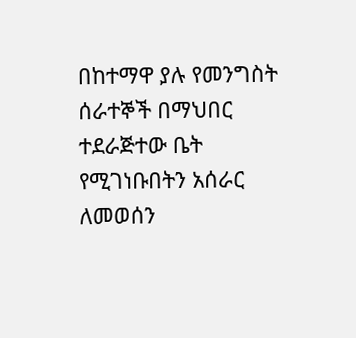በከተማዋ ያሉ የመንግስት ሰራተኞች በማህበር ተደራጅተው ቤት የሚገነቡበትን አሰራር ለመወሰን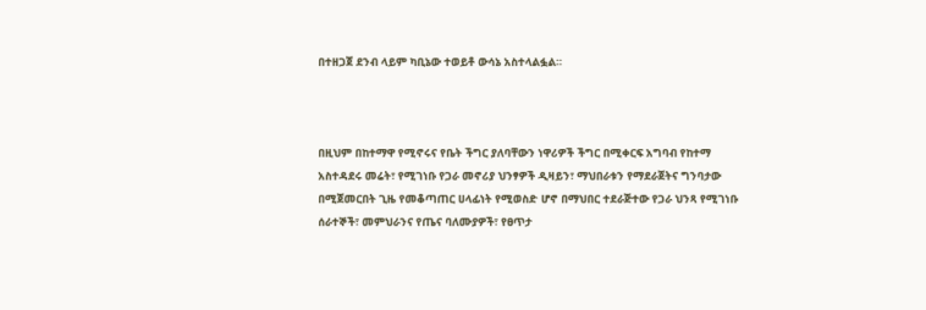በተዘጋጀ ደንብ ላይም ካቢኔው ተወይቶ ውሳኔ አስተላልፏል።



በዚህም በከተማዋ የሚኖሩና የቤት ችግር ያለባቸውን ነዋሪዎች ችግር በሚቀርፍ አግባብ የከተማ አስተዳደሩ መሬት፣ የሚገነቡ የጋራ መኖሪያ ህንፃዎች ዲዛይን፣ ማህበራቱን የማደራጀትና ግንባታው በሚጀመርበት ጊዜ የመቆጣጠር ሀላፊነት የሚወስድ ሆኖ በማህበር ተደራጅተው የጋራ ህንጻ የሚገነቡ ሰራተኞች፣ መምህራንና የጤና ባለሙያዎች፣ የፀጥታ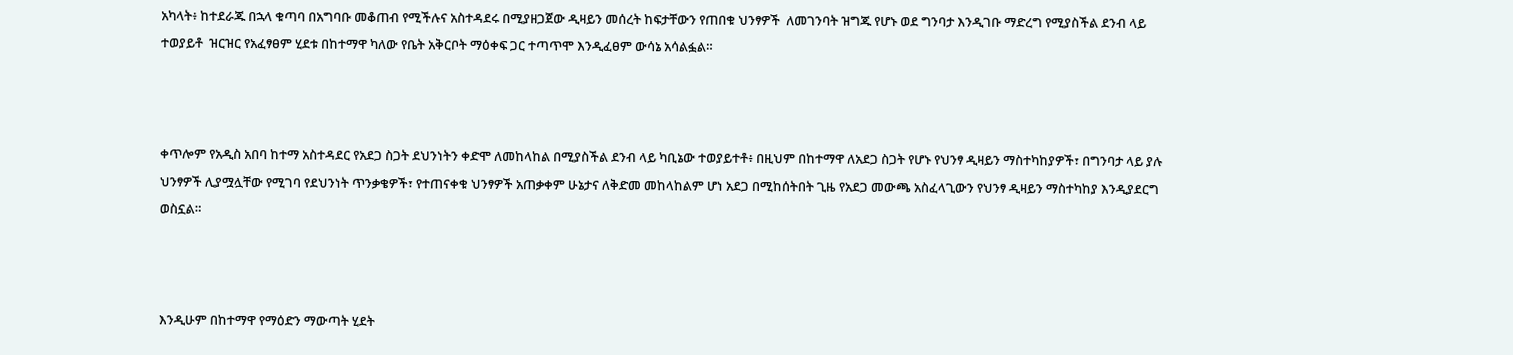አካላት፥ ከተደራጁ በኋላ ቁጣባ በአግባቡ መቆጠብ የሚችሉና አስተዳደሩ በሚያዘጋጀው ዲዛይን መሰረት ከፍታቸውን የጠበቁ ህንፃዎች  ለመገንባት ዝግጁ የሆኑ ወደ ግንባታ እንዲገቡ ማድረግ የሚያስችል ደንብ ላይ ተወያይቶ  ዝርዝር የአፈፃፀም ሂደቱ በከተማዋ ካለው የቤት አቅርቦት ማዕቀፍ ጋር ተጣጥሞ እንዲፈፀም ውሳኔ አሳልፏል።



ቀጥሎም የአዲስ አበባ ከተማ አስተዳደር የአደጋ ስጋት ደህንነትን ቀድሞ ለመከላከል በሚያስችል ደንብ ላይ ካቢኔው ተወያይተቶ፥ በዚህም በከተማዋ ለአደጋ ስጋት የሆኑ የህንፃ ዲዛይን ማስተካከያዎች፣ በግንባታ ላይ ያሉ ህንፃዎች ሊያሟሏቸው የሚገባ የደህንነት ጥንቃቄዎች፣ የተጠናቀቁ ህንፃዎች አጠቃቀም ሁኔታና ለቅድመ መከላከልም ሆነ አደጋ በሚከሰትበት ጊዜ የአደጋ መውጫ አስፈላጊውን የህንፃ ዲዛይን ማስተካከያ እንዲያደርግ ወስኗል።



እንዲሁም በከተማዋ የማዕድን ማውጣት ሂደት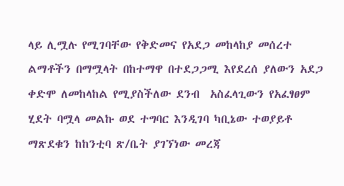ላይ ሊሟሉ የሚገባቸው የቅድመና የአደጋ መከላከያ መሰረተ ልማቶችን በማሟላት በከተማዋ በተደጋጋሚ እየደረሰ ያለውን አደጋ ቀድሞ ለመከላከል የሚያስችለው ደንብ  አስፈላጊውን የአፈፃፀም ሂደት ባሟላ መልኩ ወደ ተግባር እንዲገባ ካቢኔው ተወያይቶ ማጽደቁን ከከንቲባ ጽ/ቤት ያገኘነው መረጃ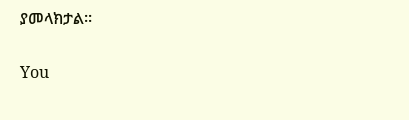ያመላክታል፡፡

You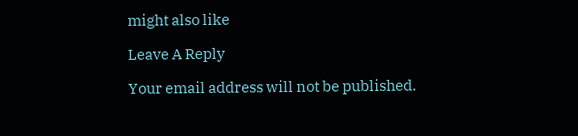might also like

Leave A Reply

Your email address will not be published.